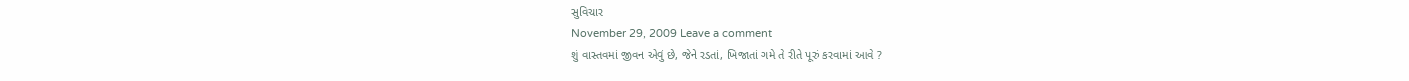સુવિચાર
November 29, 2009 Leave a comment
શું વાસ્તવમાં જીવન એવું છે, જેને રડતાં, ખિજાતાં ગમે તે રીતે પૂરું કરવામાં આવે ?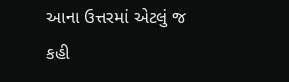આના ઉત્તરમાં એટલું જ કહી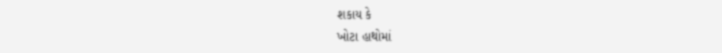શકાય કે
ખોટા હાથોમાં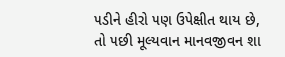૫ડીને હીરો ૫ણ ઉપેક્ષીત થાય છે,
તો ૫છી મૂલ્યવાન માનવજીવન શા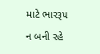માટે ભારરૂ૫ ન બની રહે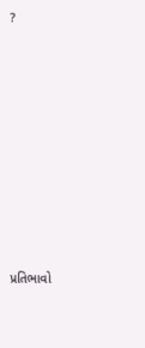?














પ્રતિભાવો